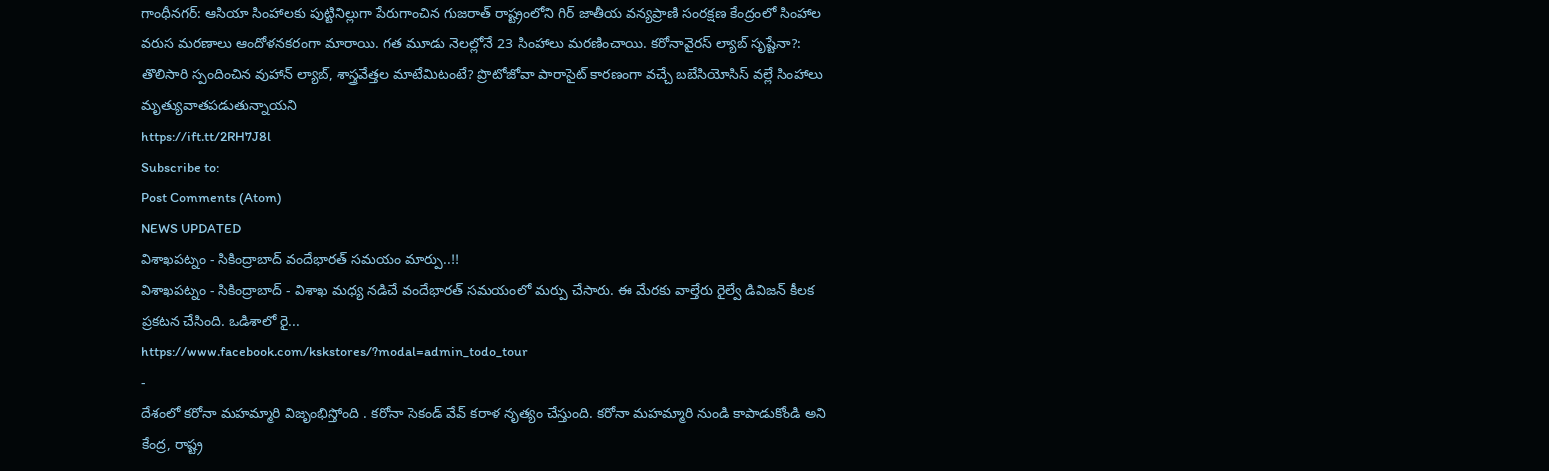గాంధీనగర్: ఆసియా సింహాలకు పుట్టినిల్లుగా పేరుగాంచిన గుజరాత్ రాష్ట్రంలోని గిర్ జాతీయ వన్యప్రాణి సంరక్షణ కేంద్రంలో సింహాల వరుస మరణాలు ఆందోళనకరంగా మారాయి. గత మూడు నెలల్లోనే 23 సింహాలు మరణించాయి. కరోనావైరస్ ల్యాబ్ సృష్టేనా?: తొలిసారి స్పందించిన వుహాన్ ల్యాబ్, శాస్త్రవేత్తల మాటేమిటంటే? ప్రొటోజోవా పారాసైట్ కారణంగా వచ్చే బబేసియోసిస్ వల్లే సింహాలు మృత్యువాతపడుతున్నాయని
https://ift.tt/2RH7J8l
Subscribe to:
Post Comments (Atom)
NEWS UPDATED
విశాఖపట్నం - సికింద్రాబాద్ వందేభారత్ సమయం మార్పు..!!
విశాఖపట్నం - సికింద్రాబాద్ - విశాఖ మధ్య నడిచే వందేభారత్ సమయంలో మర్పు చేసారు. ఈ మేరకు వాల్తేరు రైల్వే డివిజన్ కీలక ప్రకటన చేసింది. ఒడిశాలో రై...
https://www.facebook.com/kskstores/?modal=admin_todo_tour
-
దేశంలో కరోనా మహమ్మారి విజృంభిస్తోంది . కరోనా సెకండ్ వేవ్ కరాళ నృత్యం చేస్తుంది. కరోనా మహమ్మారి నుండి కాపాడుకోండి అని కేంద్ర, రాష్ట్ర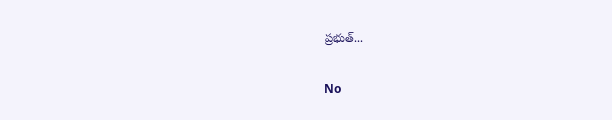ప్రభుత్...

No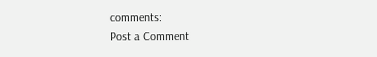comments:
Post a Comment